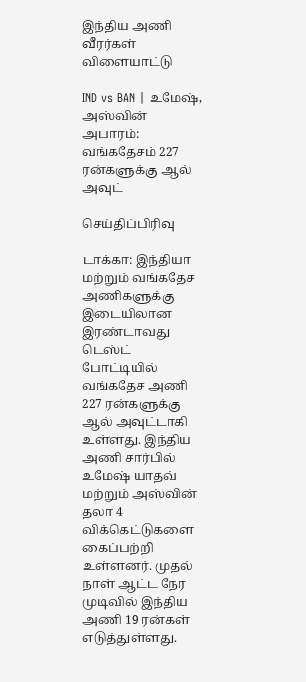இந்திய அணி வீரர்கள்
விளையாட்டு

IND vs BAN | உமேஷ், அஸ்வின் அபாரம்: வங்கதேசம் 227 ரன்களுக்கு ஆல் அவுட்

செய்திப்பிரிவு

டாக்கா: இந்தியா மற்றும் வங்கதேச அணிகளுக்கு இடையிலான இரண்டாவது டெஸ்ட் போட்டியில் வங்கதேச அணி 227 ரன்களுக்கு ஆல் அவுட்டாகி உள்ளது. இந்திய அணி சார்பில் உமேஷ் யாதவ் மற்றும் அஸ்வின் தலா 4 விக்கெட்டுகளை கைப்பற்றி உள்ளனர். முதல் நாள் ஆட்ட நேர முடிவில் இந்திய அணி 19 ரன்கள் எடுத்துள்ளது.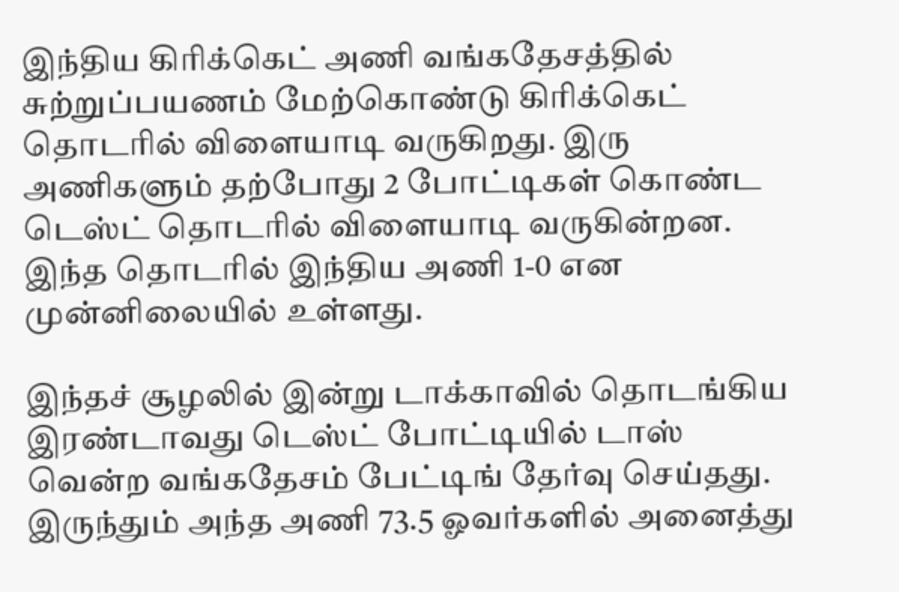இந்திய கிரிக்கெட் அணி வங்கதேசத்தில் சுற்றுப்பயணம் மேற்கொண்டு கிரிக்கெட் தொடரில் விளையாடி வருகிறது. இரு அணிகளும் தற்போது 2 போட்டிகள் கொண்ட டெஸ்ட் தொடரில் விளையாடி வருகின்றன. இந்த தொடரில் இந்திய அணி 1-0 என முன்னிலையில் உள்ளது.

இந்தச் சூழலில் இன்று டாக்காவில் தொடங்கிய இரண்டாவது டெஸ்ட் போட்டியில் டாஸ் வென்ற வங்கதேசம் பேட்டிங் தேர்வு செய்தது. இருந்தும் அந்த அணி 73.5 ஓவர்களில் அனைத்து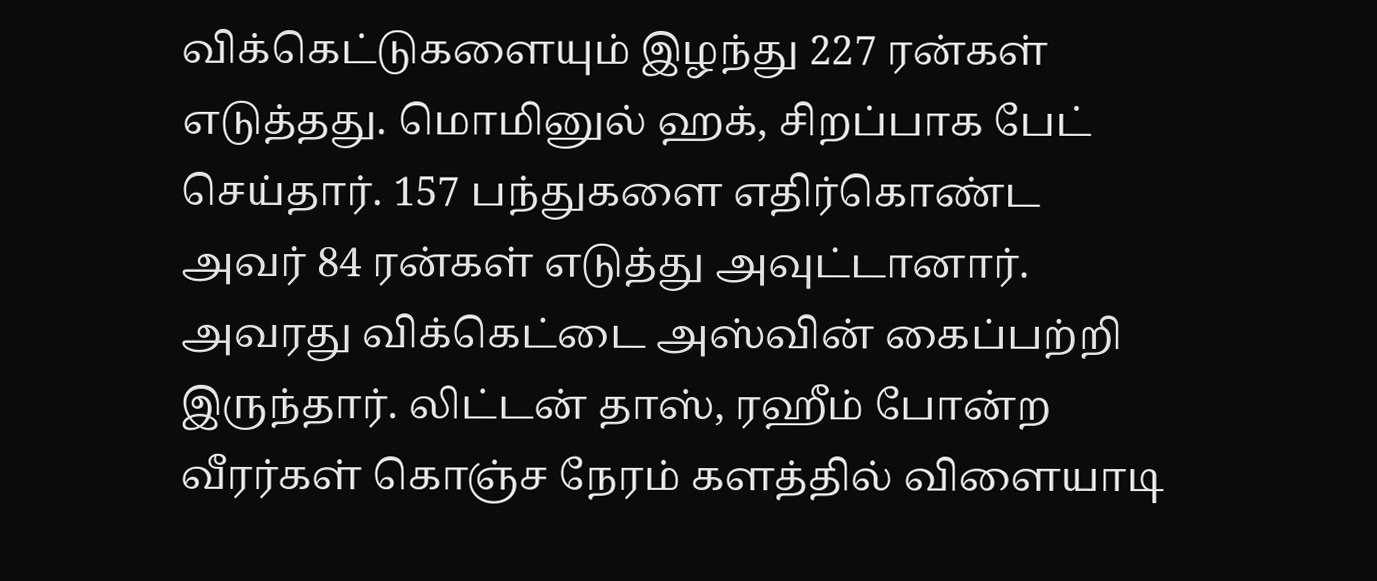விக்கெட்டுகளையும் இழந்து 227 ரன்கள் எடுத்தது. மொமினுல் ஹக், சிறப்பாக பேட் செய்தார். 157 பந்துகளை எதிர்கொண்ட அவர் 84 ரன்கள் எடுத்து அவுட்டானார். அவரது விக்கெட்டை அஸ்வின் கைப்பற்றி இருந்தார். லிட்டன் தாஸ், ரஹீம் போன்ற வீரர்கள் கொஞ்ச நேரம் களத்தில் விளையாடி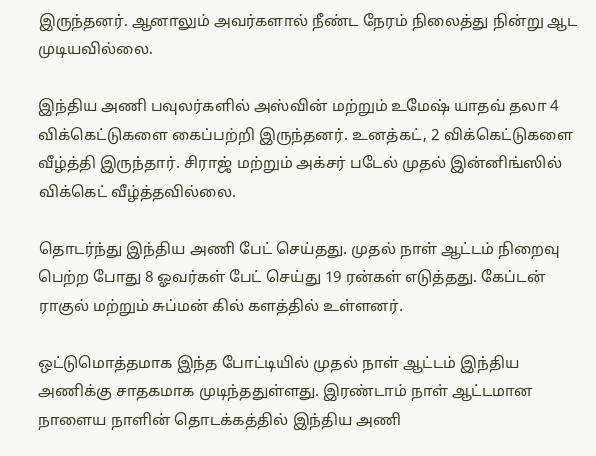இருந்தனர். ஆனாலும் அவர்களால் நீண்ட நேரம் நிலைத்து நின்று ஆட முடியவில்லை.

இந்திய அணி பவுலர்களில் அஸ்வின் மற்றும் உமேஷ் யாதவ் தலா 4 விக்கெட்டுகளை கைப்பற்றி இருந்தனர். உனத்கட், 2 விக்கெட்டுகளை வீழ்த்தி இருந்தார். சிராஜ் மற்றும் அக்சர் படேல் முதல் இன்னிங்ஸில் விக்கெட் வீழ்த்தவில்லை.

தொடர்ந்து இந்திய அணி பேட் செய்தது. முதல் நாள் ஆட்டம் நிறைவு பெற்ற போது 8 ஓவர்கள் பேட் செய்து 19 ரன்கள் எடுத்தது. கேப்டன் ராகுல் மற்றும் சுப்மன் கில் களத்தில் உள்ளனர்.

ஒட்டுமொத்தமாக இந்த போட்டியில் முதல் நாள் ஆட்டம் இந்திய அணிக்கு சாதகமாக முடிந்ததுள்ளது. இரண்டாம் நாள் ஆட்டமான நாளைய நாளின் தொடக்கத்தில் இந்திய அணி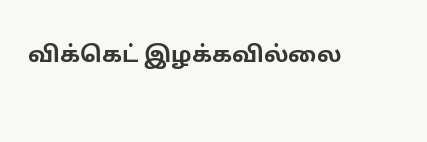விக்கெட் இழக்கவில்லை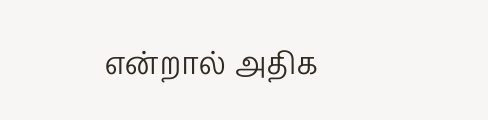என்றால் அதிக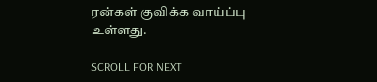ரன்கள் குவிக்க வாய்ப்பு உள்ளது.

SCROLL FOR NEXT